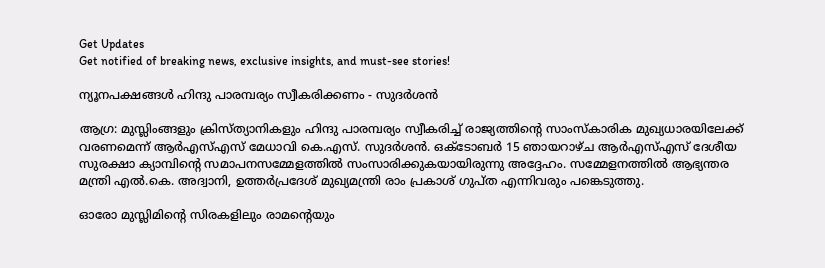Get Updates
Get notified of breaking news, exclusive insights, and must-see stories!

ന്യൂനപക്ഷങ്ങള്‍ ഹിന്ദു പാരമ്പര്യം സ്വീകരിക്കണം - സുദര്‍ശന്‍

ആഗ്ര: മുസ്ലിംങ്ങളും ക്രിസ്ത്യാനികളും ഹിന്ദു പാരമ്പര്യം സ്വീകരിച്ച് രാജ്യത്തിന്റെ സാംസ്കാരിക മുഖ്യധാരയിലേക്ക് വരണമെന്ന് ആര്‍എസ്എസ് മേധാവി കെ.എസ്. സുദര്‍ശന്‍. ഒക്ടോബര്‍ 15 ഞായറാഴ്ച ആര്‍എസ്എസ് ദേശീയ സുരക്ഷാ ക്യാമ്പിന്റെ സമാപനസമ്മേളത്തില്‍ സംസാരിക്കുകയായിരുന്നു അദ്ദേഹം. സമ്മേളനത്തില്‍ ആഭ്യന്തര മന്ത്രി എല്‍.കെ. അദ്വാനി, ഉത്തര്‍പ്രദേശ് മുഖ്യമന്ത്രി രാം പ്രകാശ് ഗുപ്ത എന്നിവരും പങ്കെടുത്തു.

ഓരോ മുസ്ലിമിന്റെ സിരകളിലും രാമന്റെയും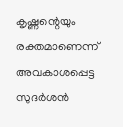കൃഷ്ണന്റെയും രക്തമാണെന്ന് അവകാശപ്പെട്ട സുദര്‍ശന്‍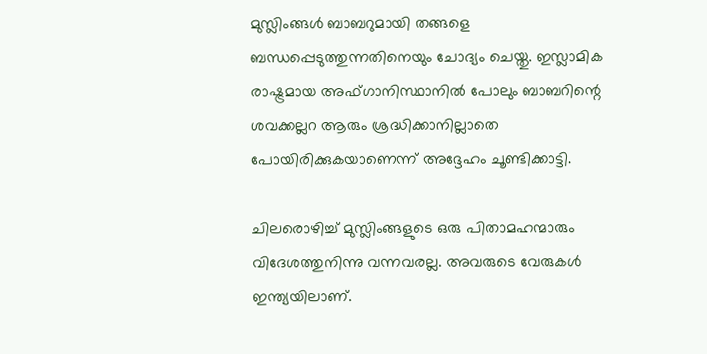മുസ്ലിംങ്ങള്‍ ബാബറുമായി തങ്ങളെ ബന്ധപ്പെടുത്തുന്നതിനെയും ചോദ്യം ചെയ്തു. ഇസ്ലാമിക രാഷ്ട്രമായ അഫ്ഗാനിസ്ഥാനില്‍ പോലും ബാബറിന്റെ ശവക്കല്ലറ ആരും ശ്രദ്ധിക്കാനില്ലാതെ പോയിരിക്കുകയാണെന്ന് അദ്ദേഹം ചൂണ്ടിക്കാട്ടി.

ചിലരൊഴിച്ച് മുസ്ലിംങ്ങളുടെ ഒരു പിതാമഹന്മാരും വിദേശത്തുനിന്നു വന്നവരല്ല. അവരുടെ വേരുകള്‍ ഇന്ത്യയിലാണ്.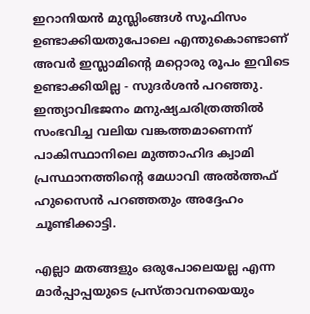ഇറാനിയന്‍ മുസ്ലിംങ്ങള്‍ സൂഫിസം ഉണ്ടാക്കിയതുപോലെ എന്തുകൊണ്ടാണ് അവര്‍ ഇസ്ലാമിന്റെ മറ്റൊരു രൂപം ഇവിടെ ഉണ്ടാക്കിയില്ല - സുദര്‍ശന്‍ പറഞ്ഞു. ഇന്ത്യാവിഭജനം മനുഷ്യചരിത്രത്തില്‍ സംഭവിച്ച വലിയ വങ്കത്തമാണെന്ന് പാകിസ്ഥാനിലെ മുത്താഹിദ ക്വാമി പ്രസ്ഥാനത്തിന്റെ മേധാവി അല്‍ത്തഫ് ഹുസൈന്‍ പറഞ്ഞതും അദ്ദേഹം ചൂണ്ടിക്കാട്ടി.

എല്ലാ മതങ്ങളും ഒരുപോലെയല്ല എന്ന മാര്‍പ്പാപ്പയുടെ പ്രസ്താവനയെയും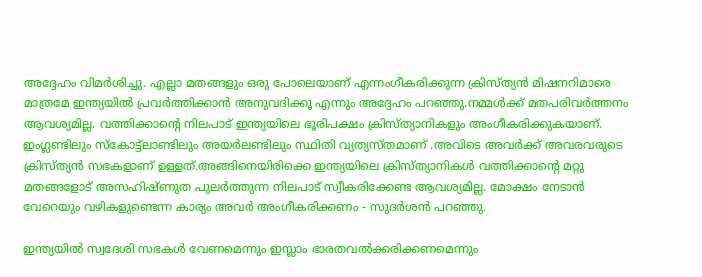അദ്ദേഹം വിമര്‍ശിച്ചു. എല്ലാ മതങ്ങളും ഒരു പോലെയാണ് എന്നംഗീകരിക്കുന്ന ക്രിസ്ത്യന്‍ മിഷനറിമാരെ മാത്രമേ ഇന്ത്യയില്‍ പ്രവര്‍ത്തിക്കാന്‍ അനുവദിക്കൂ എന്നും അദ്ദേഹം പറഞ്ഞു.നമ്മള്‍ക്ക് മതപരിവര്‍ത്തനം ആവശ്യമില്ല. വത്തിക്കാന്റെ നിലപാട് ഇന്ത്യയിലെ ഭൂരിപക്ഷം ക്രിസ്ത്യാനികളും അംഗീകരിക്കുകയാണ്. ഇംഗ്ലണ്ടിലും സ്കോട്ട്ലാണ്ടിലും അയര്‍ലണ്ടിലും സ്ഥിതി വ്യത്യസ്തമാണ് .അവിടെ അവര്‍ക്ക് അവരവരുടെ ക്രിസ്ത്യന്‍ സഭകളാണ് ഉള്ളത്.അങ്ങിനെയിരിക്കെ ഇന്ത്യയിലെ ക്രിസ്ത്യാനികള്‍ വത്തിക്കാന്റെ മറ്റു മതങ്ങളോട് അസഹിഷ്ണുത പുലര്‍ത്തുന്ന നിലപാട് സ്വീകരിക്കേണ്ട ആവശ്യമില്ല. മോക്ഷം നേടാന്‍ വേറെയും വഴികളുണ്ടെന്ന കാര്യം അവര്‍ അംഗീകരിക്കണം - സുദര്‍ശന്‍ പറഞ്ഞു.

ഇന്ത്യയില്‍ സ്വദേശി സഭകള്‍ വേണമെന്നും ഇസ്ലാം ഭാരതവല്‍ക്കരിക്കണമെന്നും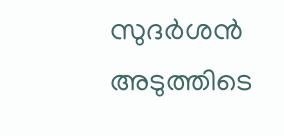സുദര്‍ശന്‍ അടുത്തിടെ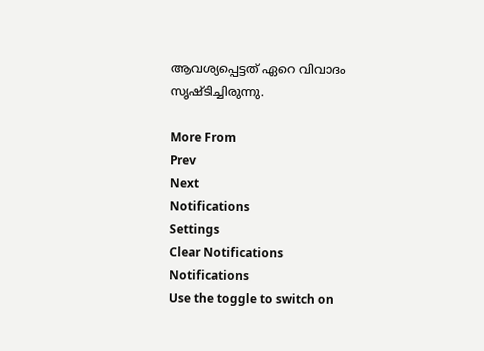ആവശ്യപ്പെട്ടത് ഏറെ വിവാദം സൃഷ്ടിച്ചിരുന്നു.

More From
Prev
Next
Notifications
Settings
Clear Notifications
Notifications
Use the toggle to switch on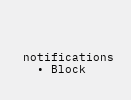notifications
  • Block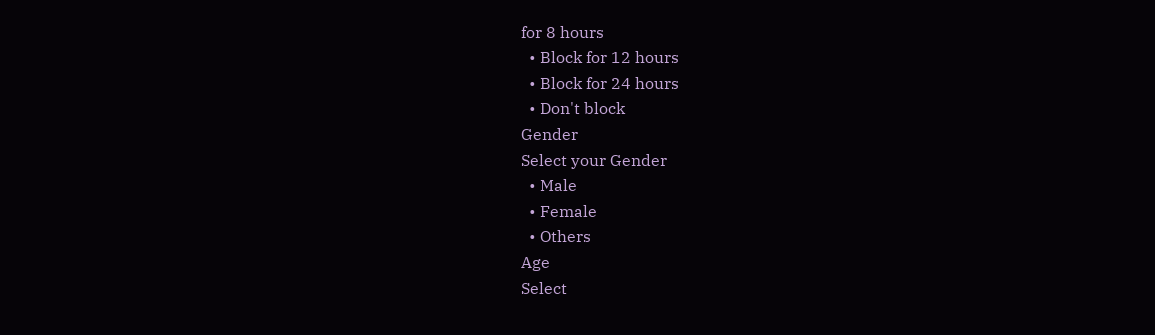for 8 hours
  • Block for 12 hours
  • Block for 24 hours
  • Don't block
Gender
Select your Gender
  • Male
  • Female
  • Others
Age
Select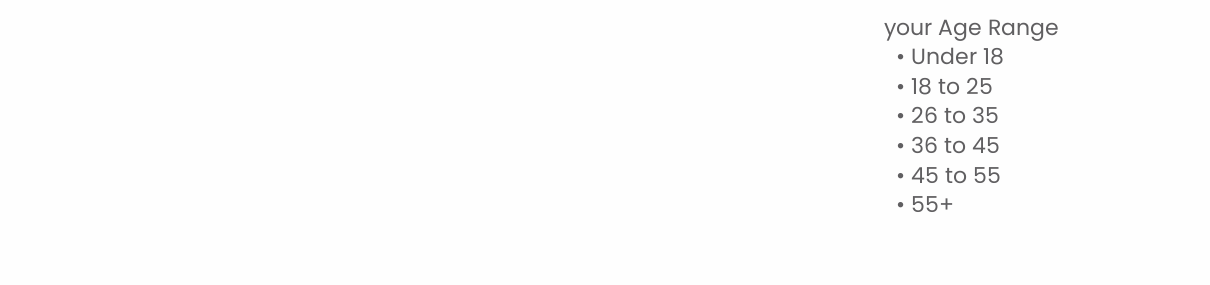your Age Range
  • Under 18
  • 18 to 25
  • 26 to 35
  • 36 to 45
  • 45 to 55
  • 55+